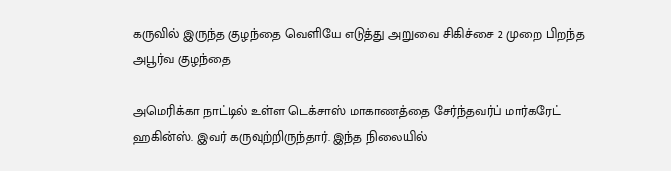கருவில் இருந்த குழந்தை வெளியே எடுத்து அறுவை சிகிச்சை 2 முறை பிறந்த அபூர்வ குழந்தை

அமெரிக்கா நாட்டில் உள்ள டெக்சாஸ் மாகாணத்தை சேர்ந்தவர்ப் மார்கரேட் ஹகின்ஸ். இவர் கருவுற்றிருந்தார். இந்த நிலையில்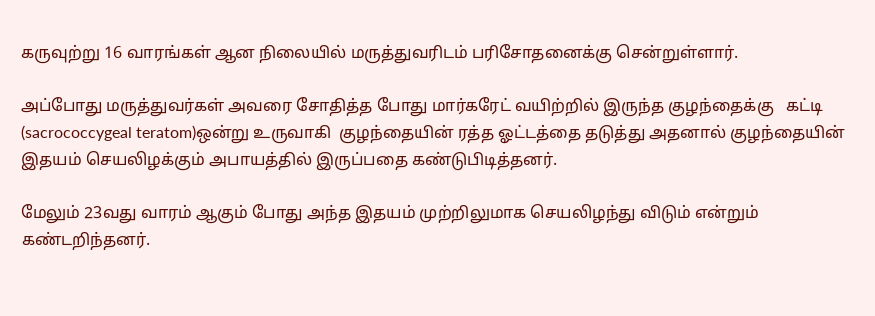கருவுற்று 16 வாரங்கள் ஆன நிலையில் மருத்துவரிடம் பரிசோதனைக்கு சென்றுள்ளார்.

அப்போது மருத்துவர்கள் அவரை சோதித்த போது மார்கரேட் வயிற்றில் இருந்த குழந்தைக்கு   கட்டி (sacrococcygeal teratom)ஒன்று உருவாகி  குழந்தையின் ரத்த ஓட்டத்தை தடுத்து அதனால் குழந்தையின் இதயம் செயலிழக்கும் அபாயத்தில் இருப்பதை கண்டுபிடித்தனர்.

மேலும் 23வது வாரம் ஆகும் போது அந்த இதயம் முற்றிலுமாக செயலிழந்து விடும் என்றும் கண்டறிந்தனர்.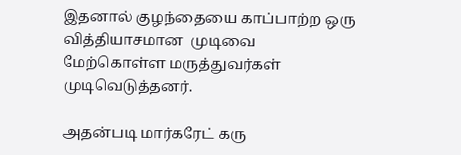இதனால் குழந்தையை காப்பாற்ற ஒரு வித்தியாசமான  முடிவை மேற்கொள்ள மருத்துவர்கள் முடிவெடுத்தனர்.

அதன்படி மார்கரேட் கரு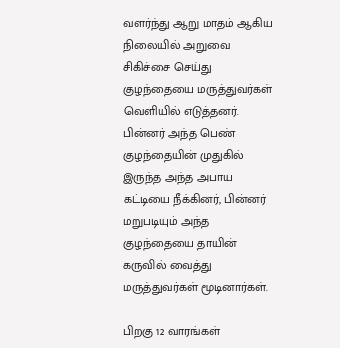வளர்ந்து ஆறு மாதம் ஆகிய நிலையில் அறுவை சிகிச்சை செய்து குழந்தையை மருத்துவர்கள் வெளியில் எடுத்தனர். பின்னர் அந்த பெண் குழந்தையின் முதுகில் இருந்த அந்த அபாய கட்டியை நீக்கினர், பின்னர் மறுபடியும் அந்த குழந்தையை தாயின் கருவில் வைத்து மருத்துவர்கள் மூடினார்கள்.

பிறகு 12 வாரங்கள்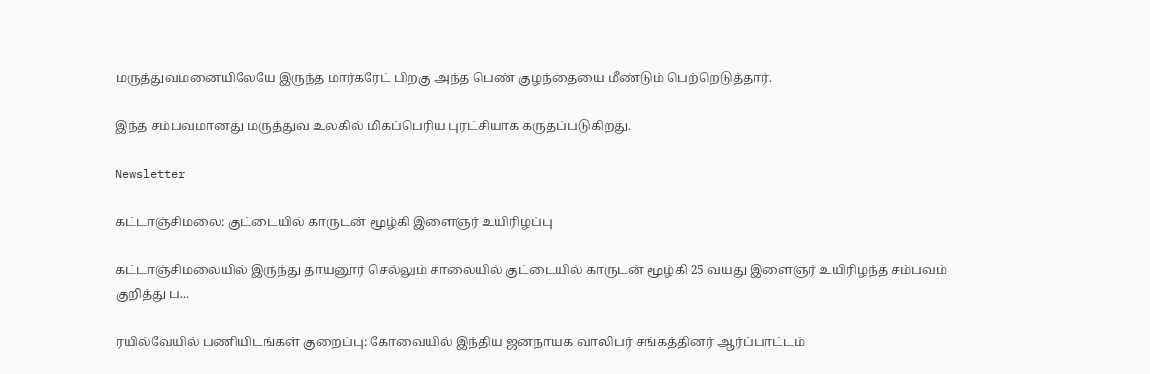மருத்துவமனையிலேயே இருந்த மார்கரேட் பிறகு அந்த பெண் குழந்தையை மீண்டும் பெற்றெடுத்தார்.

இந்த சம்பவமானது மருத்துவ உலகில் மிகப்பெரிய புரட்சியாக கருதப்படுகிறது.

Newsletter

கட்டாஞ்சிமலை: குட்டையில் காருடன் மூழ்கி இளைஞர் உயிரிழப்பு

கட்டாஞ்சிமலையில் இருந்து தாயனூர் செல்லும் சாலையில் குட்டையில் காருடன் மூழ்கி 25 வயது இளைஞர் உயிரிழந்த சம்பவம் குறித்து ப...

ரயில்வேயில் பணியிடங்கள் குறைப்பு: கோவையில் இந்திய ஜனநாயக வாலிபர் சங்கத்தினர் ஆர்ப்பாட்டம்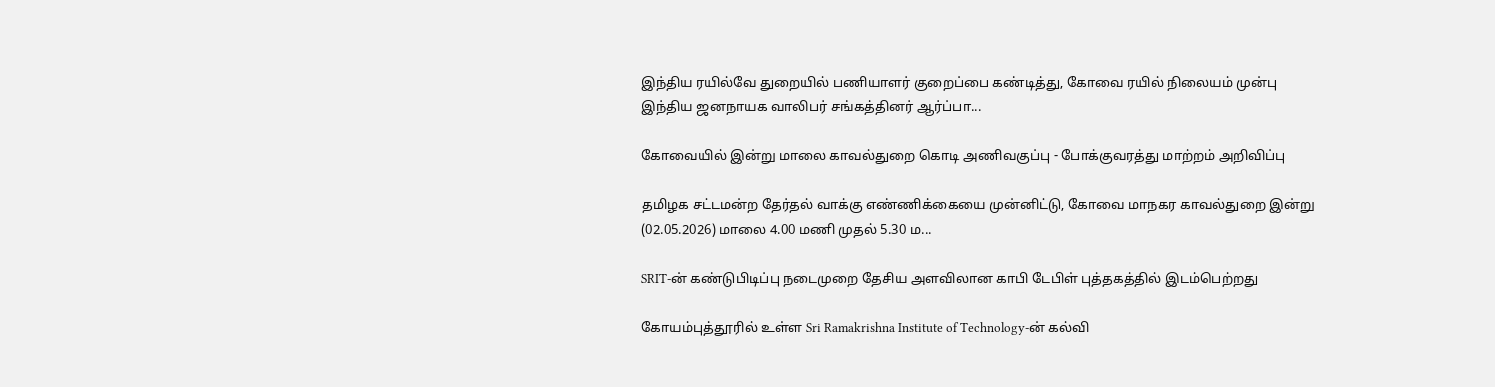இந்திய ரயில்வே துறையில் பணியாளர் குறைப்பை கண்டித்து, கோவை ரயில் நிலையம் முன்பு இந்திய ஜனநாயக வாலிபர் சங்கத்தினர் ஆர்ப்பா...

கோவையில் இன்று மாலை காவல்துறை கொடி அணிவகுப்பு - போக்குவரத்து மாற்றம் அறிவிப்பு

தமிழக சட்டமன்ற தேர்தல் வாக்கு எண்ணிக்கையை முன்னிட்டு, கோவை மாநகர காவல்துறை இன்று (02.05.2026) மாலை 4.00 மணி முதல் 5.30 ம...

SRIT-ன் கண்டுபிடிப்பு நடைமுறை தேசிய அளவிலான காபி டேபிள் புத்தகத்தில் இடம்பெற்றது

கோயம்புத்தூரில் உள்ள Sri Ramakrishna Institute of Technology-ன் கல்வி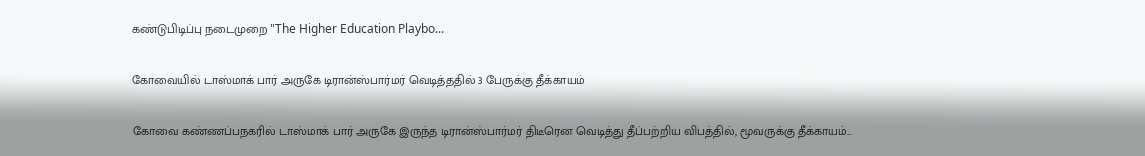கண்டுபிடிப்பு நடைமுறை "The Higher Education Playbo...

கோவையில் டாஸ்மாக் பார் அருகே டிரான்ஸ்பார்மர் வெடித்ததில் 3 பேருக்கு தீக்காயம்

கோவை கண்ணப்பநகரில் டாஸ்மாக் பார் அருகே இருந்த டிரான்ஸ்பார்மர் திடீரென வெடித்து தீப்பற்றிய விபத்தில், மூவருக்கு தீக்காயம்...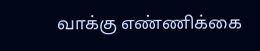வாக்கு எண்ணிக்கை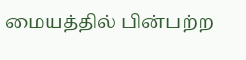மையத்தில் பின்பற்ற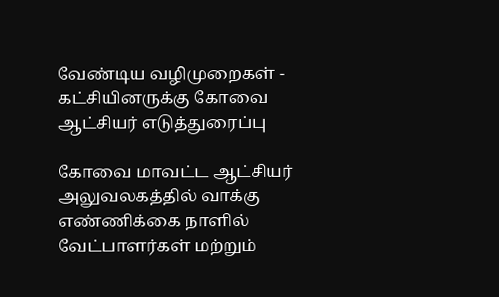வேண்டிய வழிமுறைகள் - கட்சியினருக்கு கோவை ஆட்சியர் எடுத்துரைப்பு

கோவை மாவட்ட ஆட்சியர் அலுவலகத்தில் வாக்கு எண்ணிக்கை நாளில் வேட்பாளர்கள் மற்றும்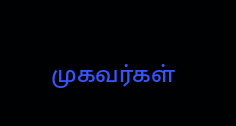முகவர்கள்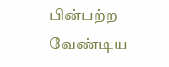பின்பற்ற வேண்டிய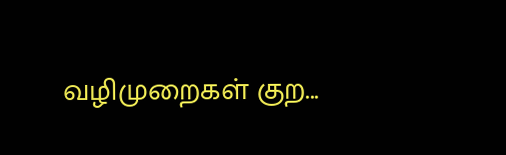வழிமுறைகள் குற...